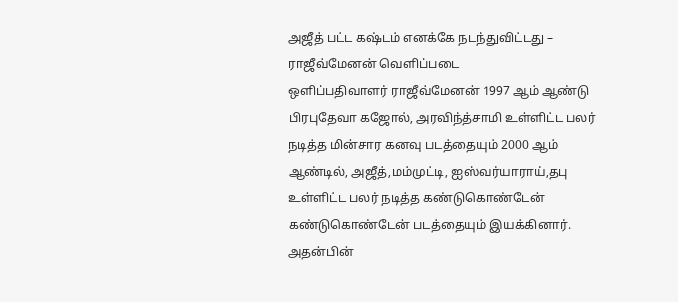அஜீத் பட்ட கஷ்டம் எனக்கே நடந்துவிட்டது – ராஜீவ்மேனன் வெளிப்படை
ஒளிப்பதிவாளர் ராஜீவ்மேனன் 1997 ஆம் ஆண்டு பிரபுதேவா கஜோல், அரவிந்த்சாமி உள்ளிட்ட பலர் நடித்த மின்சார கனவு படத்தையும் 2000 ஆம் ஆண்டில், அஜீத்,மம்முட்டி, ஐஸ்வர்யாராய்,தபு உள்ளிட்ட பலர் நடித்த கண்டுகொண்டேன் கண்டுகொண்டேன் படத்தையும் இயக்கினார்.
அதன்பின்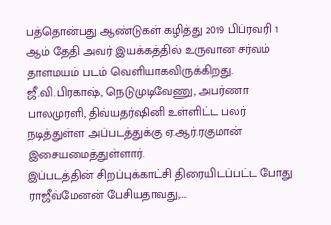பத்தொன்பது ஆண்டுகள் கழித்து 2019 பிப்ரவரி 1 ஆம் தேதி அவர் இயக்கத்தில் உருவான சர்வம் தாளமயம் படம் வெளியாகவிருக்கிறது.
ஜீ.வி.பிரகாஷ், நெடுமுடிவேணு, அபர்ணா பாலமுரளி, திவ்யதர்ஷினி உள்ளிட்ட பலர் நடித்துள்ள அப்படத்துக்கு ஏ.ஆர்.ரகுமான் இசையமைத்துள்ளார்.
இப்படத்தின் சிறப்புக்காட்சி திரையிடப்பட்ட போது ராஜீவ்மேனன் பேசியதாவது,….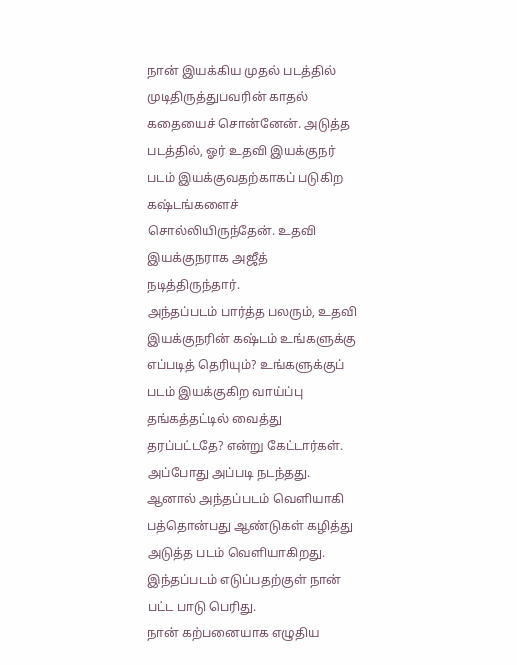நான் இயக்கிய முதல் படத்தில் முடிதிருத்துபவரின் காதல் கதையைச் சொன்னேன். அடுத்த படத்தில், ஓர் உதவி இயக்குநர் படம் இயக்குவதற்காகப் படுகிற கஷ்டங்களைச் சொல்லியிருந்தேன். உதவி இயக்குநராக அஜீத் நடித்திருந்தார்.
அந்தப்படம் பார்த்த பலரும், உதவி இயக்குநரின் கஷ்டம் உங்களுக்கு எப்படித் தெரியும்? உங்களுக்குப் படம் இயக்குகிற வாய்ப்பு தங்கத்தட்டில் வைத்து தரப்பட்டதே? என்று கேட்டார்கள்.
அப்போது அப்படி நடந்தது. ஆனால் அந்தப்படம் வெளியாகி பத்தொன்பது ஆண்டுகள் கழித்து அடுத்த படம் வெளியாகிறது. இந்தப்படம் எடுப்பதற்குள் நான் பட்ட பாடு பெரிது.
நான் கற்பனையாக எழுதிய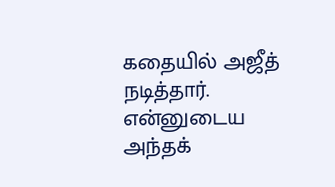கதையில் அஜீத் நடித்தார். என்னுடைய அந்தக்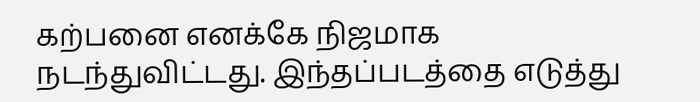கற்பனை எனக்கே நிஜமாக நடந்துவிட்டது. இந்தப்படத்தை எடுத்து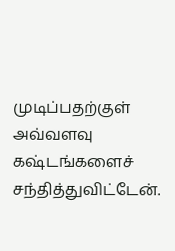முடிப்பதற்குள் அவ்வளவு கஷ்டங்களைச் சந்தித்துவிட்டேன்.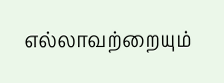எல்லாவற்றையும்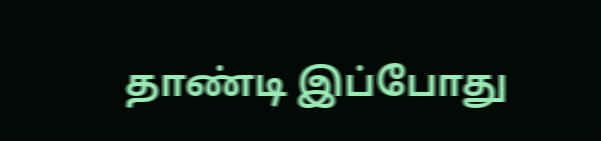தாண்டி இப்போது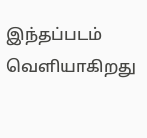இந்தப்படம் வெளியாகிறது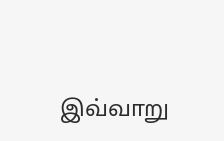இவ்வாறு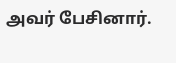அவர் பேசினார்.